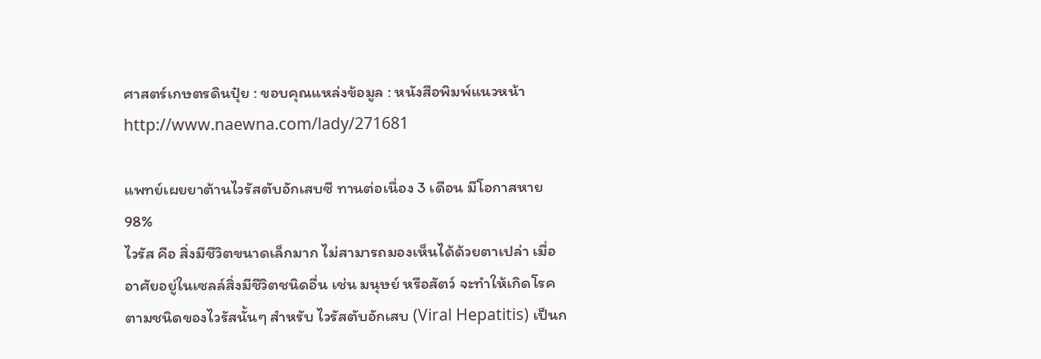ศาสตร์เกษตรดินปุ๋ย : ขอบคุณแหล่งข้อมูล : หนังสือพิมพ์แนวหน้า
http://www.naewna.com/lady/271681

แพทย์เผยยาต้านไวรัสตับอักเสบซี ทานต่อเนื่อง 3 เดือน มีโอกาสหาย 98%
ไวรัส คือ สิ่งมีชีวิตขนาดเล็กมาก ไม่สามารถมองเห็นได้ด้วยตาเปล่า เมื่ออาศัยอยู่ในเซลล์สิ่งมีชีวิตชนิดอื่น เช่น มนุษย์ หรือสัตว์ จะทำให้เกิดโรคตามชนิดของไวรัสนั้นๆ สำหรับ ไวรัสตับอักเสบ (Viral Hepatitis) เป็นก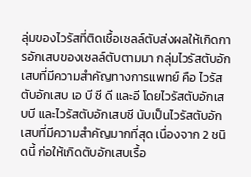ลุ่มของไวรัสที่ติดเชื้อเซลล์ตับส่งผลให้เกิดการอักเสบของเซลล์ตับตามมา กลุ่มไวรัสตับอักเสบที่มีความสำคัญทางการแพทย์ คือ ไวรัสตับอักเสบ เอ บี ซี ดี และอี โดยไวรัสตับอักเสบบี และไวรัสตับอักเสบซี นับเป็นไวรัสตับอักเสบที่มีความสำคัญมากที่สุด เนื่องจาก 2 ชนิดนี้ ก่อให้เกิดตับอักเสบเรื้อ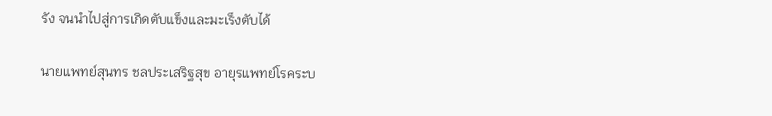รัง จนนำไปสู่การเกิดตับแข็งและมะเร็งตับได้

นายแพทย์สุนทร ชลประเสริฐสุข อายุรแพทย์โรคระบ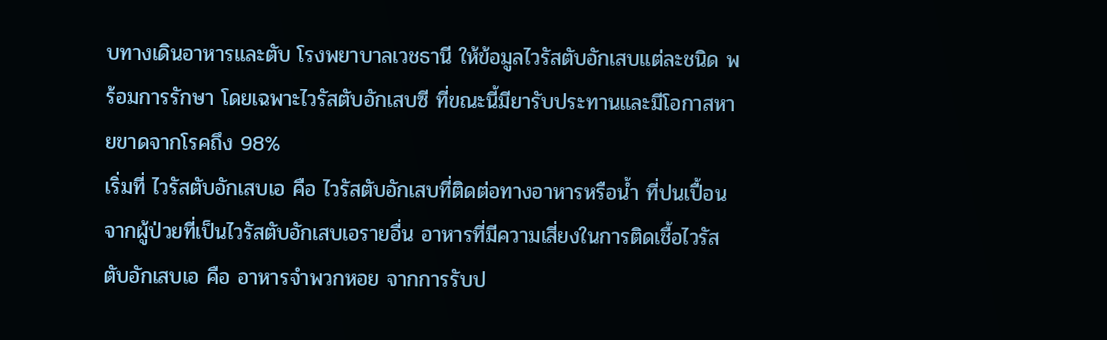บทางเดินอาหารและตับ โรงพยาบาลเวชธานี ให้ข้อมูลไวรัสตับอักเสบแต่ละชนิด พร้อมการรักษา โดยเฉพาะไวรัสตับอักเสบซี ที่ขณะนี้มียารับประทานและมีโอกาสหายขาดจากโรคถึง 98%
เริ่มที่ ไวรัสตับอักเสบเอ คือ ไวรัสตับอักเสบที่ติดต่อทางอาหารหรือนํ้า ที่ปนเปื้อนจากผู้ป่วยที่เป็นไวรัสตับอักเสบเอรายอื่น อาหารที่มีความเสี่ยงในการติดเชื้อไวรัสตับอักเสบเอ คือ อาหารจำพวกหอย จากการรับป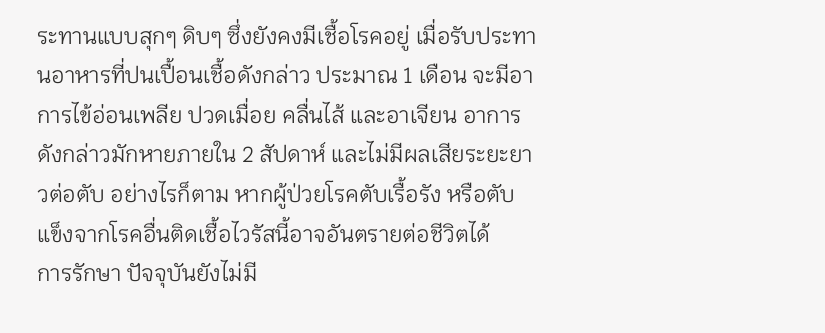ระทานแบบสุกๆ ดิบๆ ซึ่งยังคงมีเชื้อโรคอยู่ เมื่อรับประทานอาหารที่ปนเปื้อนเชื้อดังกล่าว ประมาณ 1 เดือน จะมีอาการไข้อ่อนเพลีย ปวดเมื่อย คลื่นไส้ และอาเจียน อาการดังกล่าวมักหายภายใน 2 สัปดาห์ และไม่มีผลเสียระยะยาวต่อตับ อย่างไรก็ตาม หากผู้ป่วยโรคตับเรื้อรัง หรือตับแข็งจากโรคอื่นติดเชื้อไวรัสนี้อาจอันตรายต่อชีวิตได้
การรักษา ปัจจุบันยังไม่มี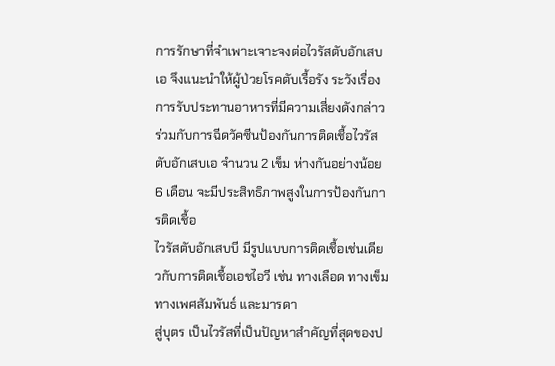การรักษาที่จำเพาะเจาะจงต่อไวรัสตับอักเสบเอ จึงแนะนำให้ผู้ป่วยโรคตับเรื้อรัง ระวังเรื่องการรับประทานอาหารที่มีความเสี่ยงดังกล่าว ร่วมกับการฉีดวัคซีนป้องกันการติดเชื้อไวรัสตับอักเสบเอ จำนวน 2 เข็ม ห่างกันอย่างน้อย 6 เดือน จะมีประสิทธิภาพสูงในการป้องกันการติดเชื้อ
ไวรัสตับอักเสบบี มีรูปแบบการติดเชื้อเช่นเดียวกับการติดเชื้อเอชไอวี เช่น ทางเลือด ทางเข็ม ทางเพศสัมพันธ์ และมารดา
สู่บุตร เป็นไวรัสที่เป็นปัญหาสำคัญที่สุดของป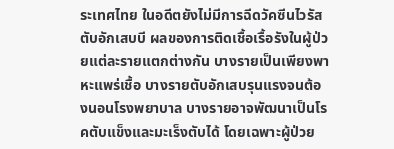ระเทศไทย ในอดีตยังไม่มีการฉีดวัคซีนไวรัสตับอักเสบบี ผลของการติดเชื้อเรื้อรังในผู้ป่วยแต่ละรายแตกต่างกัน บางรายเป็นเพียงพาหะแพร่เชื้อ บางรายตับอักเสบรุนแรงจนต้องนอนโรงพยาบาล บางรายอาจพัฒนาเป็นโรคตับแข็งและมะเร็งตับได้ โดยเฉพาะผู้ป่วย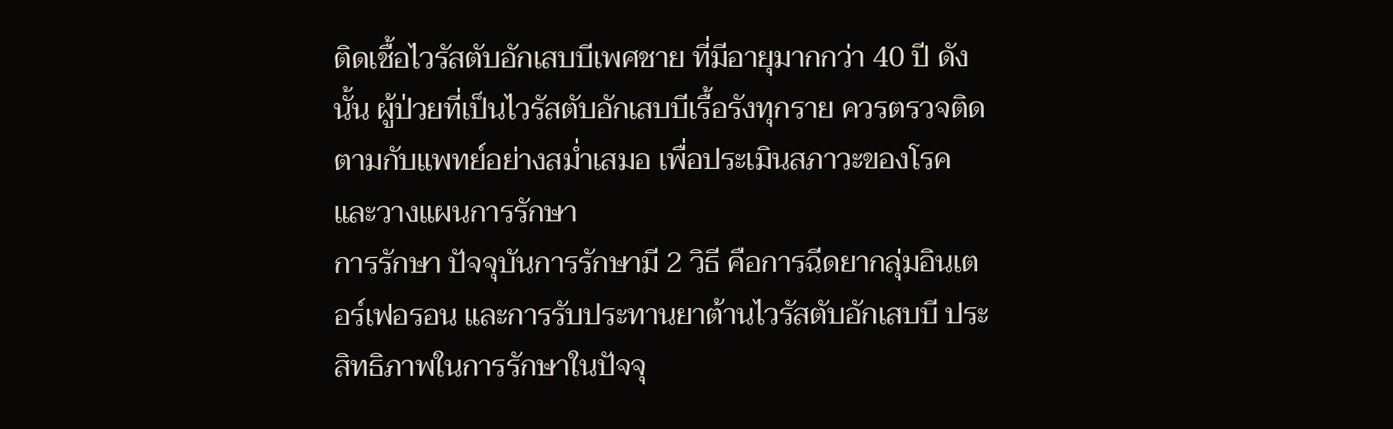ติดเชื้อไวรัสตับอักเสบบีเพศชาย ที่มีอายุมากกว่า 40 ปี ดังนั้น ผู้ป่วยที่เป็นไวรัสตับอักเสบบีเรื้อรังทุกราย ควรตรวจติดตามกับแพทย์อย่างสมํ่าเสมอ เพื่อประเมินสภาวะของโรคและวางแผนการรักษา
การรักษา ปัจจุบันการรักษามี 2 วิธี คือการฉีดยากลุ่มอินเตอร์เฟอรอน และการรับประทานยาต้านไวรัสตับอักเสบบี ประสิทธิภาพในการรักษาในปัจจุ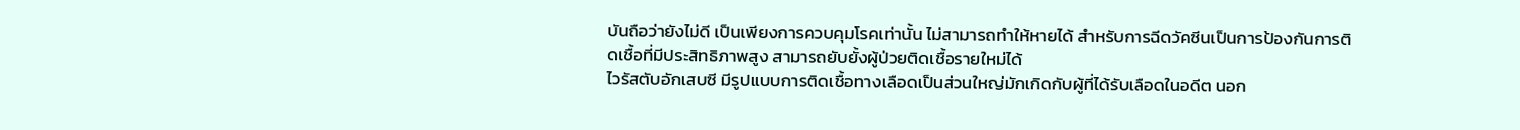บันถือว่ายังไม่ดี เป็นเพียงการควบคุมโรคเท่านั้น ไม่สามารถทำให้หายได้ สำหรับการฉีดวัคซีนเป็นการป้องกันการติดเชื้อที่มีประสิทธิภาพสูง สามารถยับยั้งผู้ป่วยติดเชื้อรายใหม่ได้
ไวรัสตับอักเสบซี มีรูปแบบการติดเชื้อทางเลือดเป็นส่วนใหญ่มักเกิดกับผู้ที่ได้รับเลือดในอดีต นอก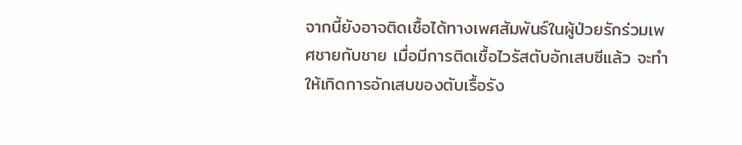จากนี้ยังอาจติดเชื้อได้ทางเพศสัมพันธ์ในผู้ป่วยรักร่วมเพศชายกับชาย เมื่อมีการติดเชื้อไวรัสตับอักเสบซีแล้ว จะทำให้เกิดการอักเสบของตับเรื้อรัง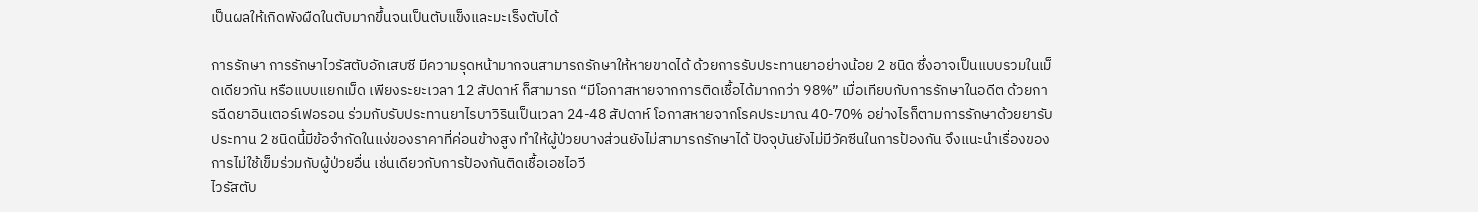เป็นผลให้เกิดพังผืดในตับมากขึ้นจนเป็นตับแข็งและมะเร็งตับได้

การรักษา การรักษาไวรัสตับอักเสบซี มีความรุดหน้ามากจนสามารถรักษาให้หายขาดได้ ด้วยการรับประทานยาอย่างน้อย 2 ชนิด ซึ่งอาจเป็นแบบรวมในเม็ดเดียวกัน หรือแบบแยกเม็ด เพียงระยะเวลา 12 สัปดาห์ ก็สามารถ “มีโอกาสหายจากการติดเชื้อได้มากกว่า 98%” เมื่อเทียบกับการรักษาในอดีต ด้วยการฉีดยาอินเตอร์เฟอรอน ร่วมกับรับประทานยาไรบาวิรินเป็นเวลา 24-48 สัปดาห์ โอกาสหายจากโรคประมาณ 40-70% อย่างไรก็ตามการรักษาด้วยยารับประทาน 2 ชนิดนี้มีข้อจำกัดในแง่ของราคาที่ค่อนข้างสูง ทำให้ผู้ป่วยบางส่วนยังไม่สามารถรักษาได้ ปัจจุบันยังไม่มีวัคซีนในการป้องกัน จึงแนะนำเรื่องของการไม่ใช้เข็มร่วมกับผู้ป่วยอื่น เช่นเดียวกับการป้องกันติดเชื้อเอชไอวี
ไวรัสตับ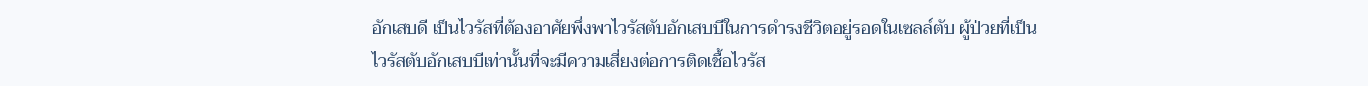อักเสบดี เป็นไวรัสที่ต้องอาศัยพึ่งพาไวรัสตับอักเสบบีในการดำรงชีวิตอยู่รอดในเซลล์ตับ ผู้ป่วยที่เป็นไวรัสตับอักเสบบีเท่านั้นที่จะมีความเสี่ยงต่อการติดเชื้อไวรัส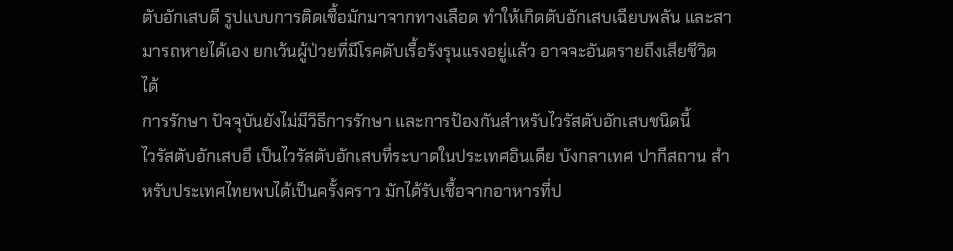ตับอักเสบดี รูปแบบการติดเชื้อมักมาจากทางเลือด ทำให้เกิดตับอักเสบเฉียบพลัน และสามารถหายได้เอง ยกเว้นผู้ป่วยที่มีโรคตับเรื้อรังรุนแรงอยู่แล้ว อาจจะอันตรายถึงเสียชีวิตได้
การรักษา ปัจจุบันยังไม่มีวิธีการรักษา และการป้องกันสำหรับไวรัสตับอักเสบชนิดนี้
ไวรัสตับอักเสบอี เป็นไวรัสตับอักเสบที่ระบาดในประเทศอินเดีย บังกลาเทศ ปากีสถาน สำหรับประเทศไทยพบได้เป็นครั้งคราว มักได้รับเชื้อจากอาหารที่ป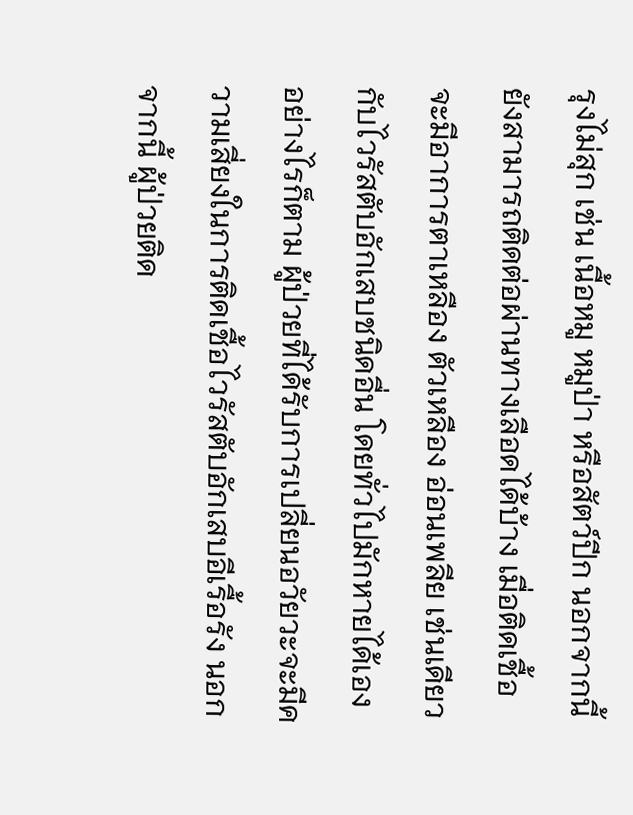รุงไม่สุก เช่น เนื้อหมู หมูป่า หรือสัตว์ปีก นอกจากนี้ ยังสามารถติดต่อผ่านทางเลือดได้บ้าง เมื่อติดเชื้อจะมีอาการตาเหลือง ตัวเหลือง อ่อนเพลีย เช่นเดียวกับไวรัสตับอักเสบชนิดอื่น โดยทั่วไปมักหายได้เอง อย่างไรก็ตาม ผู้ป่วยที่ได้รับการเปลี่ยนอวัยวะจะมีความเสี่ยงในการติดเชื้อไวรัสตับอักเสบอีเรื้อรัง นอกจากนี้ ผู้ป่วยติด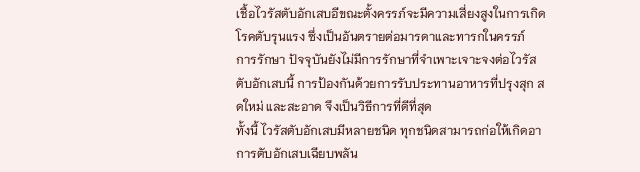เชื้อไวรัสตับอักเสบอีขณะตั้งครรภ์จะมีความเสี่ยงสูงในการเกิดโรคตับรุนแรง ซึ่งเป็นอันตรายต่อมารดาและทารกในครรภ์
การรักษา ปัจจุบันยังไม่มีการรักษาที่จำเพาะเจาะจงต่อไวรัสตับอักเสบนี้ การป้องกันด้วยการรับประทานอาหารที่ปรุงสุก สดใหม่ และสะอาด จึงเป็นวิธีการที่ดีที่สุด
ทั้งนี้ ไวรัสตับอักเสบมีหลายชนิด ทุกชนิดสามารถก่อให้เกิดอาการตับอักเสบเฉียบพลัน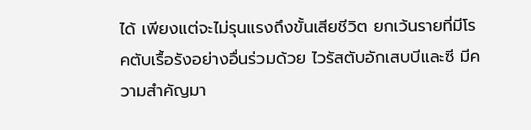ได้ เพียงแต่จะไม่รุนแรงถึงขั้นเสียชีวิต ยกเว้นรายที่มีโรคตับเรื้อรังอย่างอื่นร่วมด้วย ไวรัสตับอักเสบบีและซี มีความสำคัญมา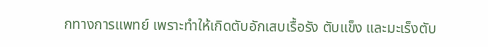กทางการแพทย์ เพราะทำให้เกิดตับอักเสบเรื้อรัง ตับแข็ง และมะเร็งตับ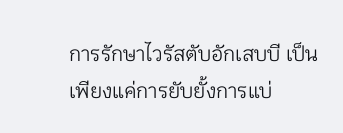การรักษาไวรัสตับอักเสบบี เป็นเพียงแค่การยับยั้งการแบ่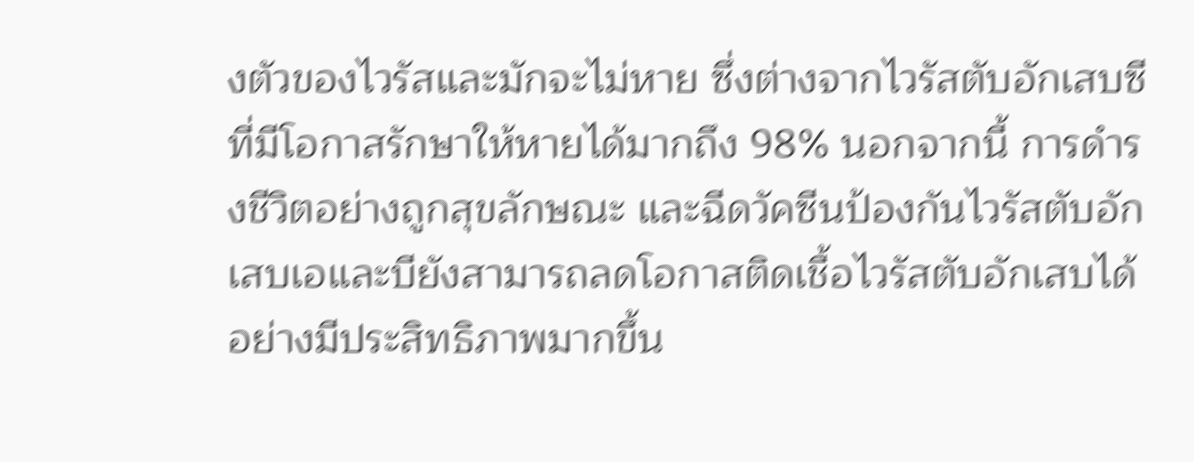งตัวของไวรัสและมักจะไม่หาย ซึ่งต่างจากไวรัสตับอักเสบซี ที่มีโอกาสรักษาให้หายได้มากถึง 98% นอกจากนี้ การดำรงชีวิตอย่างถูกสุขลักษณะ และฉีดวัคซีนป้องกันไวรัสตับอักเสบเอและบียังสามารถลดโอกาสติดเชื้อไวรัสตับอักเสบได้อย่างมีประสิทธิภาพมากขึ้น